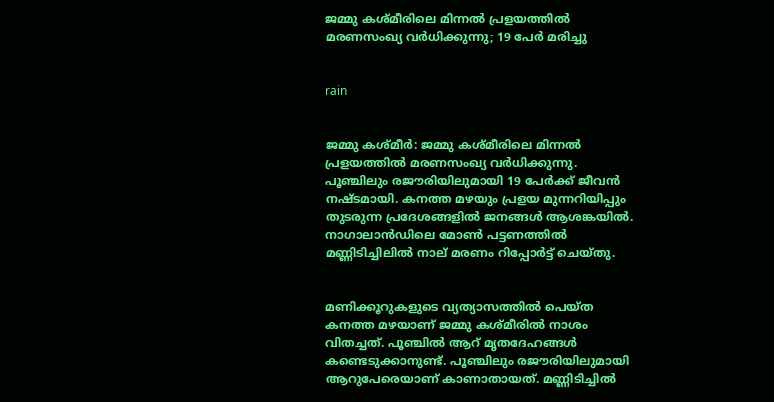ജമ്മു കശ്മീരിലെ മിന്നല്‍ പ്രളയത്തില്‍ മരണസംഖ്യ വര്‍ധിക്കുന്നു; 19 പേര്‍ മരിച്ചു


rain


ജമ്മു കശ്മീര്‍: ജമ്മു കശ്മീരിലെ മിന്നല്‍ പ്രളയത്തില്‍ മരണസംഖ്യ വര്‍ധിക്കുന്നു. പൂഞ്ചിലും രജൗരിയിലുമായി 19 പേര്‍ക്ക് ജീവന്‍ നഷ്ടമായി. കനത്ത മഴയും പ്രളയ മുന്നറിയിപ്പും തുടരുന്ന പ്രദേശങ്ങളില്‍ ജനങ്ങള്‍ ആശങ്കയില്‍. നാഗാലാന്‍ഡിലെ മോണ്‍ പട്ടണത്തില്‍ മണ്ണിടിച്ചിലില്‍ നാല് മരണം റിപ്പോര്‍ട്ട് ചെയ്തു.


മണിക്കൂറുകളുടെ വ്യത്യാസത്തില്‍ പെയ്ത കനത്ത മഴയാണ് ജമ്മു കശ്മീരില്‍ നാശം വിതച്ചത്. പൂഞ്ചില്‍ ആറ് മൃതദേഹങ്ങള്‍ കണ്ടെടുക്കാനുണ്ട്. പൂഞ്ചിലും രജൗരിയിലുമായി ആറുപേരെയാണ് കാണാതായത്. മണ്ണിടിച്ചില്‍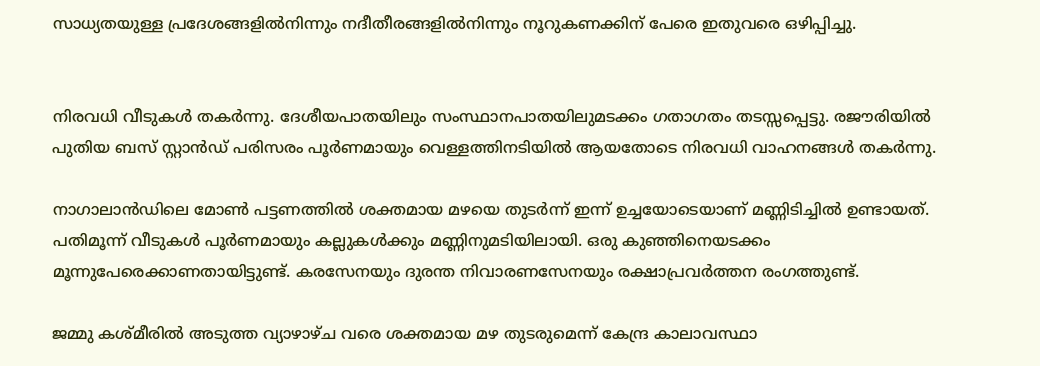സാധ്യതയുള്ള പ്രദേശങ്ങളില്‍നിന്നും നദീതീരങ്ങളില്‍നിന്നും നൂറുകണക്കിന് പേരെ ഇതുവരെ ഒഴിപ്പിച്ചു.


നിരവധി വീടുകള്‍ തകര്‍ന്നു. ദേശീയപാതയിലും സംസ്ഥാനപാതയിലുമടക്കം ഗതാഗതം തടസ്സപ്പെട്ടു. രജൗരിയില്‍ പുതിയ ബസ് സ്റ്റാന്‍ഡ് പരിസരം പൂര്‍ണമായും വെള്ളത്തിനടിയില്‍ ആയതോടെ നിരവധി വാഹനങ്ങള്‍ തകര്‍ന്നു.

നാഗാലാന്‍ഡിലെ മോണ്‍ പട്ടണത്തില്‍ ശക്തമായ മഴയെ തുടര്‍ന്ന് ഇന്ന് ഉച്ചയോടെയാണ് മണ്ണിടിച്ചില്‍ ഉണ്ടായത്. പതിമൂന്ന് വീടുകള്‍ പൂര്‍ണമായും കല്ലുകള്‍ക്കും മണ്ണിനുമടിയിലായി. ഒരു കുഞ്ഞിനെയടക്കം മൂന്നുപേരെക്കാണതായിട്ടുണ്ട്. കരസേനയും ദുരന്ത നിവാരണസേനയും രക്ഷാപ്രവര്‍ത്തന രംഗത്തുണ്ട്.

ജമ്മു കശ്മീരില്‍ അടുത്ത വ്യാഴാഴ്ച വരെ ശക്തമായ മഴ തുടരുമെന്ന് കേന്ദ്ര കാലാവസ്ഥാ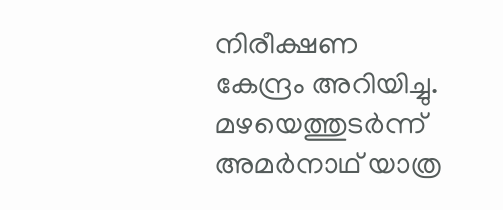നിരീക്ഷണ കേന്ദ്രം അറിയിച്ചു. മഴയെത്തുടര്‍ന്ന് അമര്‍നാഥ് യാത്ര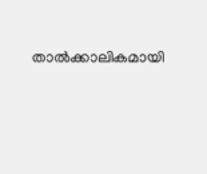താല്‍ക്കാലികമായി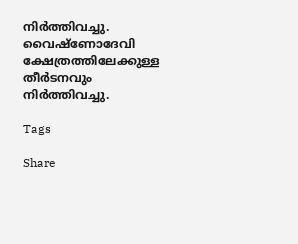നിര്‍ത്തിവച്ചു. വൈഷ്ണോദേവി ക്ഷേത്രത്തിലേക്കുള്ള തീര്‍ടനവും നിര്‍ത്തിവച്ചു.

Tags

Share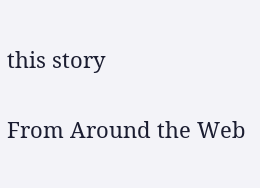this story

From Around the Web